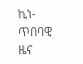ኪነ-ጥበባዊ ዜና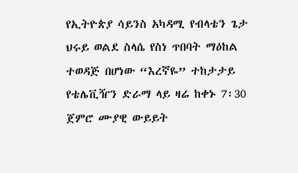የኢትዮጵያ ሳይንስ አካዳሚ የብላቴን ጌታ ህሩይ ወልደ ስላሴ የስነ ጥበባት ማዕከል ተወዳጅ በሆነው “እረኛዬ” ተከታታይ የቴሌቪዥን ድራማ ላይ ዛሬ ከቀኑ 7፡30 ጀምሮ ሙያዊ ውይይት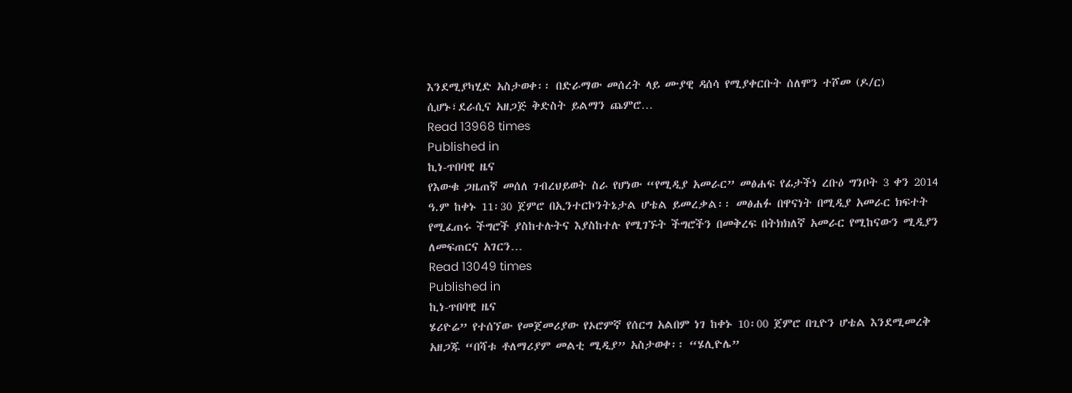እንደሚያካሂድ አስታወቀ፡፡ በድራማው መሰረት ላይ ሙያዊ ዳሰሳ የሚያቀርቡት ሰለሞን ተሾመ (ዶ/ር) ሲሆኑ፣ደራሲና አዘጋጅ ቅድስት ይልማን ጨምሮ…
Read 13968 times
Published in
ኪነ-ጥበባዊ ዜና
የእውቁ ጋዜጠኛ መሰለ ገብረህይወት ስራ የሆነው “የሚዲያ አመራር” መፅሐፍ የፊታችነ ረቡዕ ግንቦት 3 ቀን 2014 ዓ.ም ከቀኑ 11፡30 ጀምሮ በኢንተርኮንትኔታል ሆቴል ይመረቃል፡፡ መፅሐፉ በዋናነት በሚዲያ አመራር ክፍተት የሚፈጠሩ ችግሮች ያስከተሉትና እያስከተሉ የሚገኙት ችግሮችን በመቅረፍ በትክክለኛ አመራር የሚከናውን ሚዲያን ለመፍጠርና አገርን…
Read 13049 times
Published in
ኪነ-ጥበባዊ ዜና
ሄሪዮሬ” የተሰኘው የመጀመሪያው የኦሮምኛ የሰርግ አልበም ነገ ከቀኑ 10፡00 ጀምሮ በጊዮን ሆቴል እንደሚመረቅ አዘጋጁ “በሻቱ ቶለማሪያም መልቲ ሚዲያ” አስታወቀ፡፡ “ሄሊዮሌ”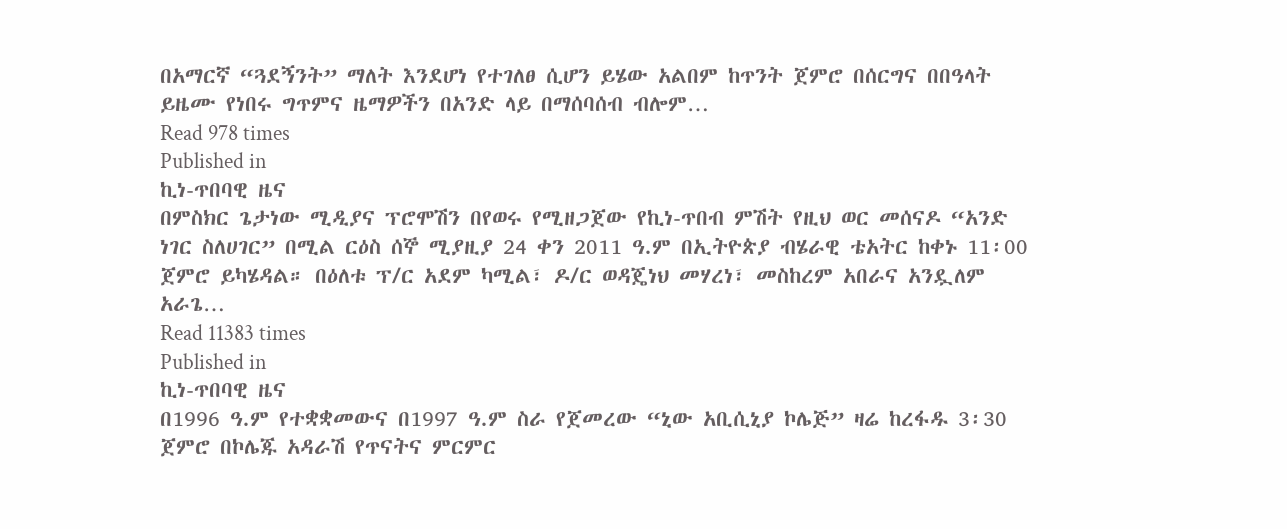በአማርኛ “ጓደኝንት” ማለት እንደሆነ የተገለፀ ሲሆን ይሄው አልበም ከጥንት ጀምሮ በሰርግና በበዓላት ይዜሙ የነበሩ ግጥምና ዜማዎችን በአንድ ላይ በማሰባሰብ ብሎም…
Read 978 times
Published in
ኪነ-ጥበባዊ ዜና
በምስክር ጌታነው ሚዲያና ፕሮሞሽን በየወሩ የሚዘጋጀው የኪነ-ጥበብ ምሽት የዚህ ወር መሰናዶ “አንድ ነገር ስለሀገር” በሚል ርዕስ ሰኞ ሚያዚያ 24 ቀን 2011 ዓ.ም በኢትዮጵያ ብሄራዊ ቴአትር ከቀኑ 11፡00 ጀምሮ ይካሄዳል። በዕለቱ ፕ/ር አደም ካሚል፣ ዶ/ር ወዳጄነህ መሃረነ፣ መስከረም አበራና አንዷለም አራጌ…
Read 11383 times
Published in
ኪነ-ጥበባዊ ዜና
በ1996 ዓ.ም የተቋቋመውና በ1997 ዓ.ም ስራ የጀመረው “ኒው አቢሲኒያ ኮሌጅ” ዛሬ ከረፋዱ 3፡30 ጀምሮ በኮሌጁ አዳራሽ የጥናትና ምርምር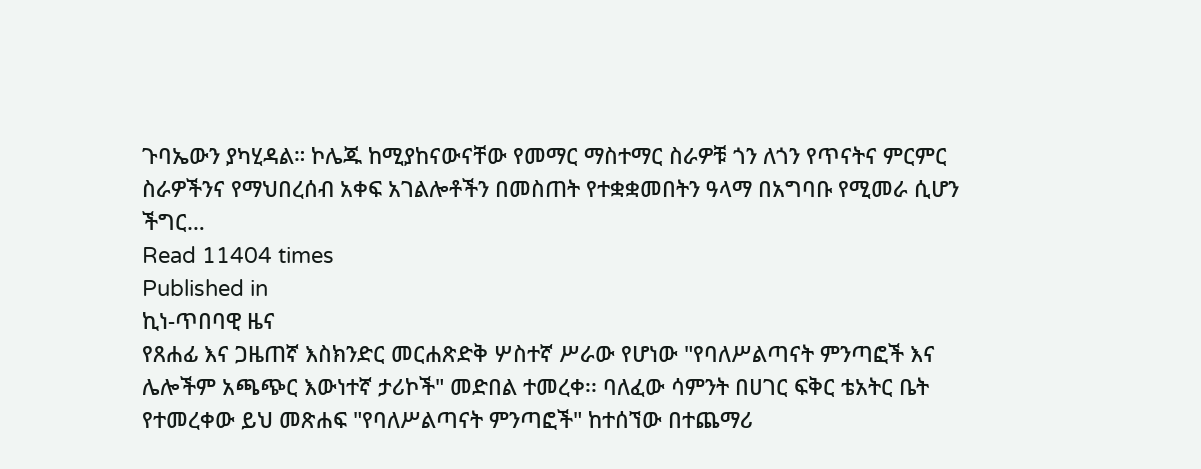ጉባኤውን ያካሂዳል። ኮሌጁ ከሚያከናውናቸው የመማር ማስተማር ስራዎቹ ጎን ለጎን የጥናትና ምርምር ስራዎችንና የማህበረሰብ አቀፍ አገልሎቶችን በመስጠት የተቋቋመበትን ዓላማ በአግባቡ የሚመራ ሲሆን ችግር…
Read 11404 times
Published in
ኪነ-ጥበባዊ ዜና
የጸሐፊ እና ጋዜጠኛ እስክንድር መርሐጽድቅ ሦስተኛ ሥራው የሆነው "የባለሥልጣናት ምንጣፎች እና ሌሎችም አጫጭር እውነተኛ ታሪኮች" መድበል ተመረቀ፡፡ ባለፈው ሳምንት በሀገር ፍቅር ቴአትር ቤት የተመረቀው ይህ መጽሐፍ "የባለሥልጣናት ምንጣፎች" ከተሰኘው በተጨማሪ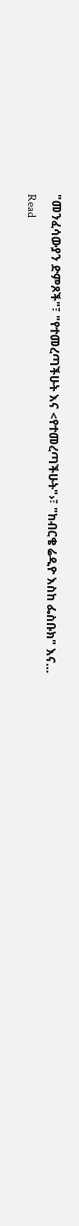"መንፈሳውያን ድምጾች"፣ "የተመረጣችሁት እና <የተመረጣችሁት"›፣ "ከብርቄ ሬዲዮ እስከ ፌስቡክ" እና…
Read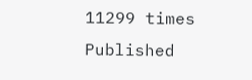11299 times
Published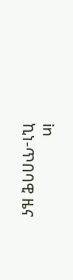in
ኪነ-ጥበባዊ ዜና